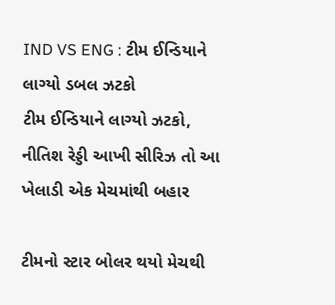IND VS ENG : ટીમ ઈન્ડિયાને લાગ્યો ડબલ ઝટકો
ટીમ ઈન્ડિયાને લાગ્યો ઝટકો, નીતિશ રેડ્ડી આખી સીરિઝ તો આ ખેલાડી એક મેચમાંથી બહાર

ટીમનો સ્ટાર બોલર થયો મેચથી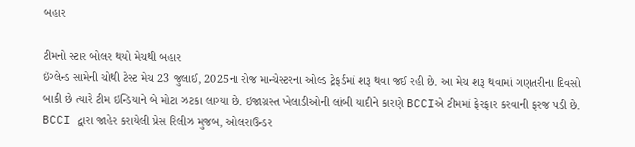બહાર

ટીમનો સ્ટાર બોલર થયો મેચથી બહાર
ઇંગ્લેન્ડ સામેની ચોથી ટેસ્ટ મેચ 23 જુલાઈ, 2025ના રોજ માન્ચેસ્ટરના ઓલ્ડ ટ્રેફર્ડમાં શરૂ થવા જઈ રહી છે. આ મેચ શરૂ થવામાં ગણતરીના દિવસો બાકી છે ત્યારે ટીમ ઇન્ડિયાને બે મોટા ઝટકા લાગ્યા છે. ઇજાગ્રસ્ત ખેલાડીઓની લાંબી યાદીને કારણે BCCIએ ટીમમાં ફેરફાર કરવાની ફરજ પડી છે.
BCCI દ્વારા જાહેર કરાયેલી પ્રેસ રિલીઝ મુજબ, ઓલરાઉન્ડર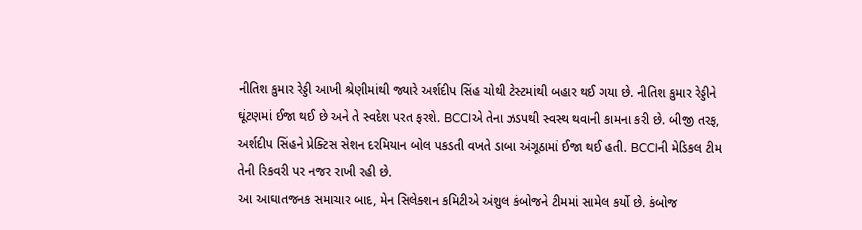નીતિશ કુમાર રેડ્ડી આખી શ્રેણીમાંથી જ્યારે અર્શદીપ સિંહ ચોથી ટેસ્ટમાંથી બહાર થઈ ગયા છે. નીતિશ કુમાર રેડ્ડીને ઘૂંટણમાં ઈજા થઈ છે અને તે સ્વદેશ પરત ફરશે. BCCIએ તેના ઝડપથી સ્વસ્થ થવાની કામના કરી છે. બીજી તરફ, અર્શદીપ સિંહને પ્રેક્ટિસ સેશન દરમિયાન બોલ પકડતી વખતે ડાબા અંગૂઠામાં ઈજા થઈ હતી. BCCIની મેડિકલ ટીમ તેની રિકવરી પર નજર રાખી રહી છે.
આ આઘાતજનક સમાચાર બાદ, મેન સિલેક્શન કમિટીએ અંશુલ કંબોજને ટીમમાં સામેલ કર્યો છે. કંબોજ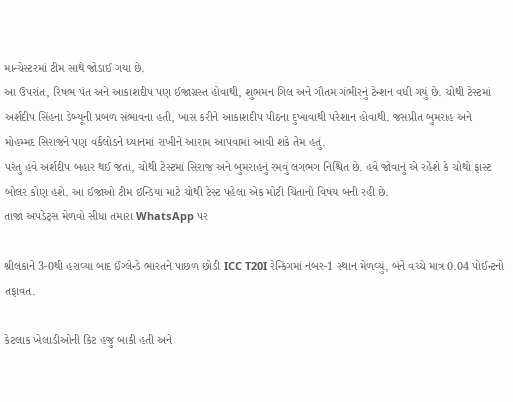માન્ચેસ્ટરમાં ટીમ સાથે જોડાઈ ગયા છે.
આ ઉપરાંત, રિષભ પંત અને આકાશદીપ પણ ઈજાગ્રસ્ત હોવાથી, શુભમન ગિલ અને ગૌતમ ગંભીરનું ટેન્શન વધી ગયું છે. ચોથી ટેસ્ટમાં અર્શદીપ સિંહના ડેબ્યૂની પ્રબળ સંભાવના હતી, ખાસ કરીને આકાશદીપ પીઠના દુખાવાથી પરેશાન હોવાથી. જસપ્રીત બુમરાહ અને મોહમ્મદ સિરાજને પણ વર્કલોડને ધ્યાનમાં રાખીને આરામ આપવામાં આવી શકે તેમ હતું.
પરંતુ હવે અર્શદીપ બહાર થઈ જતાં, ચોથી ટેસ્ટમાં સિરાજ અને બુમરાહનું રમવું લગભગ નિશ્ચિત છે. હવે જોવાનું એ રહેશે કે ચોથો ફાસ્ટ બોલર કોણ હશે. આ ઈજાઓ ટીમ ઇન્ડિયા માટે ચોથી ટેસ્ટ પહેલા એક મોટી ચિંતાનો વિષય બની રહી છે.
તાજા અપડેટ્સ મેળવો સીધા તમારા WhatsApp પર

શ્રીલંકાને 3-0થી હરાવ્યા બાદ ઈંગ્લેન્ડે ભારતને પાછળ છોડી ICC T20I રેન્કિંગમાં નંબર-1 સ્થાન મેળવ્યું, બંને વચ્ચે માત્ર 0.04 પોઈન્ટનો તફાવત.

કેટલાક ખેલાડીઓની કિટ હજુ બાકી હતી અને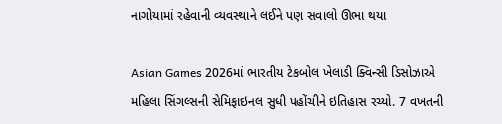નાગોયામાં રહેવાની વ્યવસ્થાને લઈને પણ સવાલો ઊભા થયા

Asian Games 2026માં ભારતીય ટેકબોલ ખેલાડી ક્વિન્સી ડિસોઝાએ મહિલા સિંગલ્સની સેમિફાઇનલ સુધી પહોંચીને ઇતિહાસ રચ્યો. 7 વખતની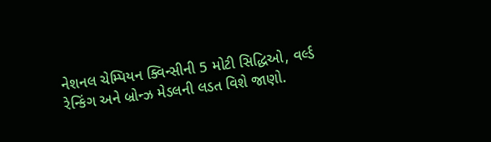નેશનલ ચેમ્પિયન ક્વિન્સીની 5 મોટી સિદ્ધિઓ, વર્લ્ડ રેન્કિંગ અને બ્રોન્ઝ મેડલની લડત વિશે જાણો.